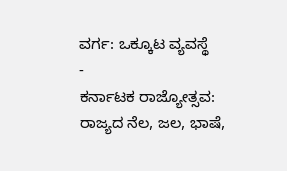ವರ್ಗ: ಒಕ್ಕೂಟ ವ್ಯವಸ್ಥೆ
-
ಕರ್ನಾಟಕ ರಾಜ್ಯೋತ್ಸವ: ರಾಜ್ಯದ ನೆಲ, ಜಲ, ಭಾಷೆ,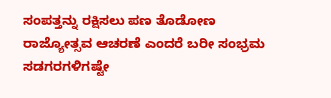ಸಂಪತ್ತನ್ನು ರಕ್ಷಿಸಲು ಪಣ ತೊಡೋಣ
ರಾಜ್ಯೋತ್ಸವ ಆಚರಣೆ ಎಂದರೆ ಬರೀ ಸಂಭ್ರಮ ಸಡಗರಗಳಿಗಷ್ಟೇ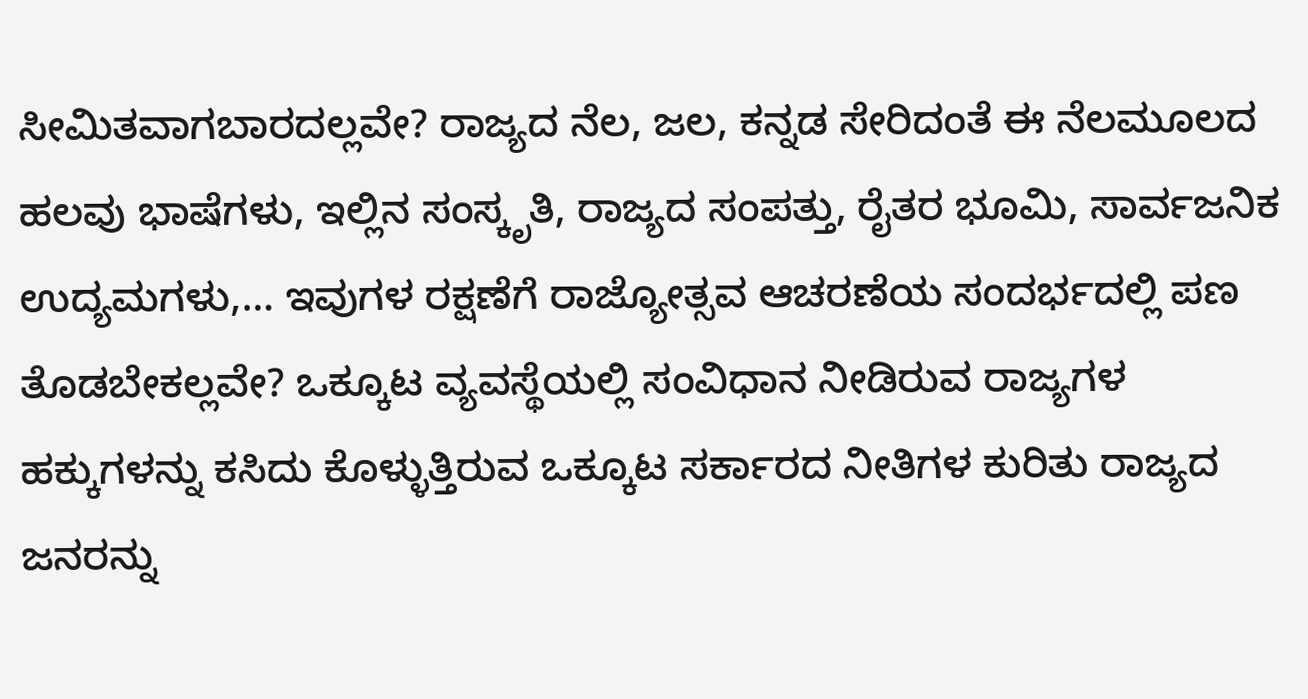ಸೀಮಿತವಾಗಬಾರದಲ್ಲವೇ? ರಾಜ್ಯದ ನೆಲ, ಜಲ, ಕನ್ನಡ ಸೇರಿದಂತೆ ಈ ನೆಲಮೂಲದ ಹಲವು ಭಾಷೆಗಳು, ಇಲ್ಲಿನ ಸಂಸ್ಕೃತಿ, ರಾಜ್ಯದ ಸಂಪತ್ತು, ರೈತರ ಭೂಮಿ, ಸಾರ್ವಜನಿಕ ಉದ್ಯಮಗಳು,… ಇವುಗಳ ರಕ್ಷಣೆಗೆ ರಾಜ್ಯೋತ್ಸವ ಆಚರಣೆಯ ಸಂದರ್ಭದಲ್ಲಿ ಪಣ ತೊಡಬೇಕಲ್ಲವೇ? ಒಕ್ಕೂಟ ವ್ಯವಸ್ಥೆಯಲ್ಲಿ ಸಂವಿಧಾನ ನೀಡಿರುವ ರಾಜ್ಯಗಳ ಹಕ್ಕುಗಳನ್ನು ಕಸಿದು ಕೊಳ್ಳುತ್ತಿರುವ ಒಕ್ಕೂಟ ಸರ್ಕಾರದ ನೀತಿಗಳ ಕುರಿತು ರಾಜ್ಯದ ಜನರನ್ನು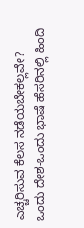ಎಚ್ಚರಿಸುವ ಕೆಲಸ ನಡೆಯಬೇಕಲ್ಲವೇ? ಒಂದು ದೇಶ-ಒಂದು ಭಾಷೆ ಹೆಸರಿನಲ್ಲಿ ಹಿಂದಿ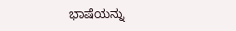ಭಾಷೆಯನ್ನು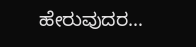ಹೇರುವುದರ…